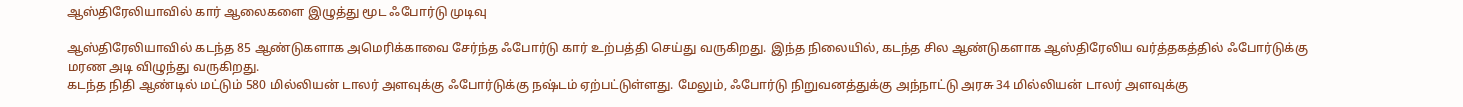ஆஸ்திரேலியாவில் கார் ஆலைகளை இழுத்து மூட ஃபோர்டு முடிவு

ஆஸ்திரேலியாவில் கடந்த 85 ஆண்டுகளாக அமெரிக்காவை சேர்ந்த ஃபோர்டு கார் உற்பத்தி செய்து வருகிறது. இந்த நிலையில், கடந்த சில ஆண்டுகளாக ஆஸ்திரேலிய வர்த்தகத்தில் ஃபோர்டுக்கு மரண அடி விழுந்து வருகிறது.
கடந்த நிதி ஆண்டில் மட்டும் 580 மில்லியன் டாலர் அளவுக்கு ஃபோர்டுக்கு நஷ்டம் ஏற்பட்டுள்ளது. மேலும், ஃபோர்டு நிறுவனத்துக்கு அந்நாட்டு அரசு 34 மில்லியன் டாலர் அளவுக்கு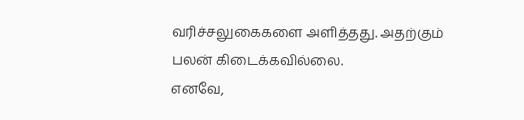வரிச்சலுகைகளை அளித்தது. அதற்கும் பலன் கிடைக்கவில்லை.
எனவே,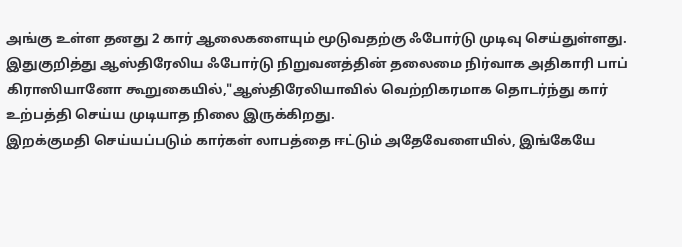அங்கு உள்ள தனது 2 கார் ஆலைகளையும் மூடுவதற்கு ஃபோர்டு முடிவு செய்துள்ளது. இதுகுறித்து ஆஸ்திரேலிய ஃபோர்டு நிறுவனத்தின் தலைமை நிர்வாக அதிகாரி பாப் கிராஸியானோ கூறுகையில்,"ஆஸ்திரேலியாவில் வெற்றிகரமாக தொடர்ந்து கார் உற்பத்தி செய்ய முடியாத நிலை இருக்கிறது.
இறக்குமதி செய்யப்படும் கார்கள் லாபத்தை ஈட்டும் அதேவேளையில், இங்கேயே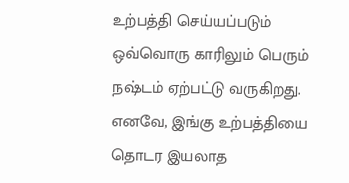உற்பத்தி செய்யப்படும் ஒவ்வொரு காரிலும் பெரும் நஷ்டம் ஏற்பட்டு வருகிறது. எனவே, இங்கு உற்பத்தியை தொடர இயலாத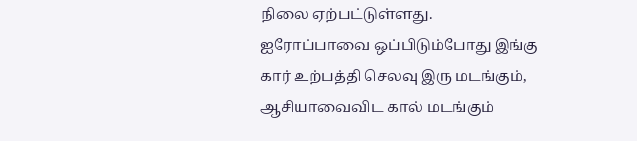நிலை ஏற்பட்டுள்ளது.
ஐரோப்பாவை ஒப்பிடும்போது இங்கு கார் உற்பத்தி செலவு இரு மடங்கும், ஆசியாவைவிட கால் மடங்கும்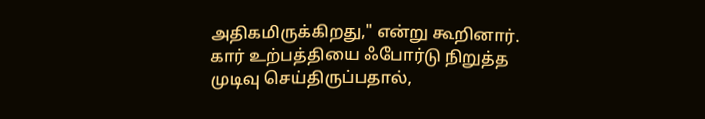அதிகமிருக்கிறது," என்று கூறினார்.
கார் உற்பத்தியை ஃபோர்டு நிறுத்த முடிவு செய்திருப்பதால்,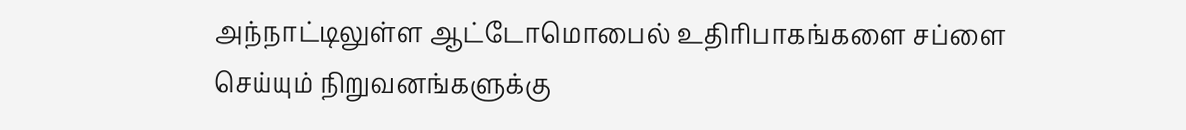அந்நாட்டிலுள்ள ஆட்டோமொபைல் உதிரிபாகங்களை சப்ளை செய்யும் நிறுவனங்களுக்கு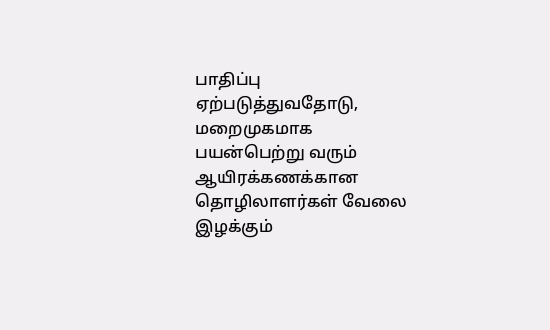பாதிப்பு ஏற்படுத்துவதோடு, மறைமுகமாக பயன்பெற்று வரும் ஆயிரக்கணக்கான தொழிலாளர்கள் வேலை இழக்கும்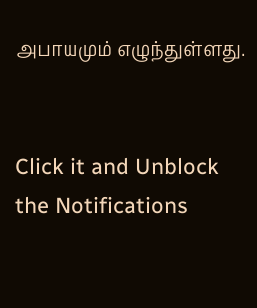அபாயமும் எழுந்துள்ளது.


Click it and Unblock the Notifications